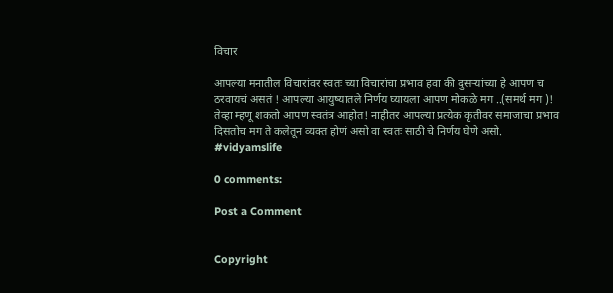विचार

आपल्या मनातील विचारांवर स्वतः च्या विचारांचा प्रभाव हवा की दुसऱ्यांच्या हे आपण च ठरवायचं असतं ! आपल्या आयुष्यातले निर्णय घ्यायला आपण मोकळे मग ..(समर्थ मग )!  तेव्हा म्हणू शकतो आपण स्वतंत्र आहोत! नाहीतर आपल्या प्रत्येक कृतीवर समाजाचा प्रभाव दिसतोच मग ते कलेतून व्यक्त होणं असो वा स्वतः साठी चे निर्णय घेणे असो.
#vidyamslife

0 comments:

Post a Comment


Copyright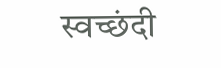स्वच्छंदी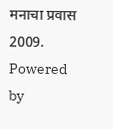मनाचा प्रवास 2009. Powered by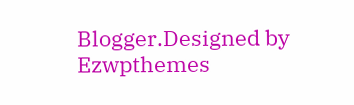Blogger.Designed by Ezwpthemes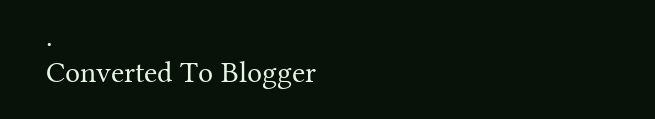.
Converted To Blogger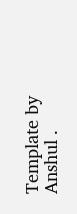Template by Anshul .